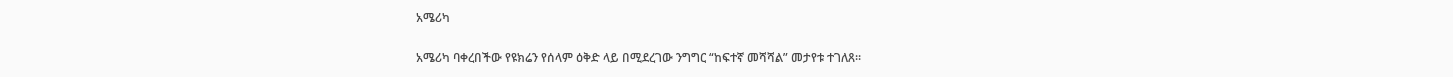አሜሪካ

አሜሪካ ባቀረበችው የዩክሬን የሰላም ዕቅድ ላይ በሚደረገው ንግግር “ከፍተኛ መሻሻል” መታየቱ ተገለጸ።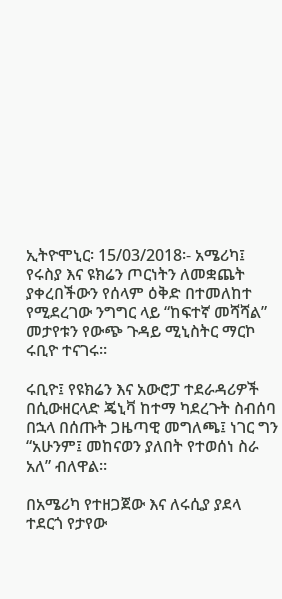ኢትዮሞኒር፡ 15/03/2018፡- አሜሪካ፤ የሩስያ እና ዩክሬን ጦርነትን ለመቋጨት ያቀረበችውን የሰላም ዕቅድ በተመለከተ የሚደረገው ንግግር ላይ “ከፍተኛ መሻሻል” መታየቱን የውጭ ጉዳይ ሚኒስትር ማርኮ ሩቢዮ ተናገሩ።

ሩቢዮ፤ የዩክሬን እና አውሮፓ ተደራዳሪዎች በሲውዘርላድ ጄኒቫ ከተማ ካደረጉት ስብሰባ በኋላ በሰጡት ጋዜጣዊ መግለጫ፤ ነገር ግን “አሁንም፤ መከናወን ያለበት የተወሰነ ስራ አለ” ብለዋል።

በአሜሪካ የተዘጋጀው እና ለሩሲያ ያደላ ተደርጎ የታየው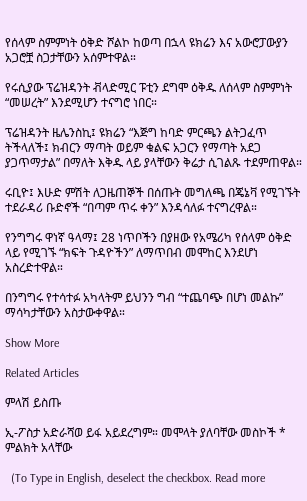የሰላም ስምምነት ዕቅድ ሾልኮ ከወጣ በኋላ ዩክሬን እና አውሮፓውያን አጋሮቿ ስጋታቸውን አሰምተዋል።

የሩሲያው ፕሬዝዳንት ቭላድሚር ፑቲን ደግሞ ዕቅዱ ለሰላም ስምምነት “መሠረት” እንደሚሆን ተናግሮ ነበር።

ፕሬዝዳንት ዜሌንስኪ፤ ዩክሬን “እጅግ ከባድ ምርጫን ልትጋፈጥ ትችላለች፤ ክብርን ማጣት ወይም ቁልፍ አጋርን የማጣት አደጋ ያጋጥማታል” በማለት እቅዱ ላይ ያላቸውን ቅሬታ ሲገልጹ ተደምጠዋል።

ሩቢዮ፤ እሁድ ምሽት ለጋዜጠኞች በሰጡት መግለጫ በጄኔቫ የሚገኙት ተደራዳሪ ቡድኖች “በጣም ጥሩ ቀን” እንዳሳለፉ ተናግረዋል።

የንግግሩ ዋነኛ ዓላማ፤ 28 ነጥቦችን በያዘው የአሜሪካ የሰላም ዕቅድ ላይ የሚገኙ “ክፍት ጉዳዮችን” ለማጥበብ መሞከር እንደሆነ አስረድተዋል።

በንግግሩ የተሳተፉ አካላትም ይህንን ግብ “ተጨባጭ በሆነ መልኩ” ማሳካታቸውን አስታውቀዋል።

Show More

Related Articles

ምላሽ ይስጡ

ኢ-ፖስታ አድራሻወ ይፋ አይደረግም። መሞላት ያለባቸው መስኮች * ምልክት አላቸው

  (To Type in English, deselect the checkbox. Read more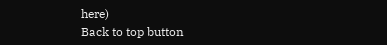here)
Back to top button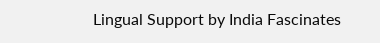Lingual Support by India Fascinates